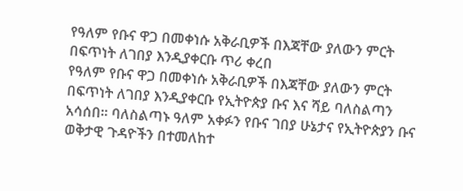የዓለም የቡና ዋጋ በመቀነሱ አቅራቢዎች በእጃቸው ያለውን ምርት በፍጥነት ለገበያ እንዲያቀርቡ ጥሪ ቀረበ
የዓለም የቡና ዋጋ በመቀነሱ አቅራቢዎች በእጃቸው ያለውን ምርት በፍጥነት ለገበያ እንዲያቀርቡ የኢትዮጵያ ቡና እና ሻይ ባለስልጣን አሳሰበ። ባለስልጣኑ ዓለም አቀፉን የቡና ገበያ ሁኔታና የኢትዮጵያን ቡና ወቅታዊ ጉዳዮችን በተመለከተ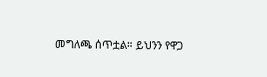መግለጫ ሰጥቷል። ይህንን የዋጋ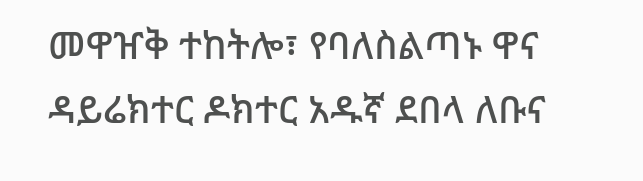መዋዠቅ ተከትሎ፣ የባለስልጣኑ ዋና ዳይሬክተር ዶክተር አዱኛ ደበላ ለቡና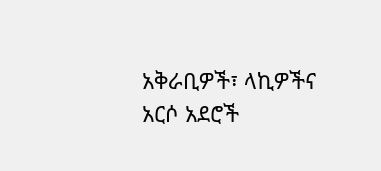አቅራቢዎች፣ ላኪዎችና አርሶ አደሮች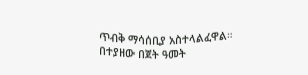ጥብቅ ማሳሰቢያ አስተላልፈዋል። በተያዘው በጀት ዓመት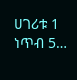ሀገሪቱ 1 ነጥብ 5…